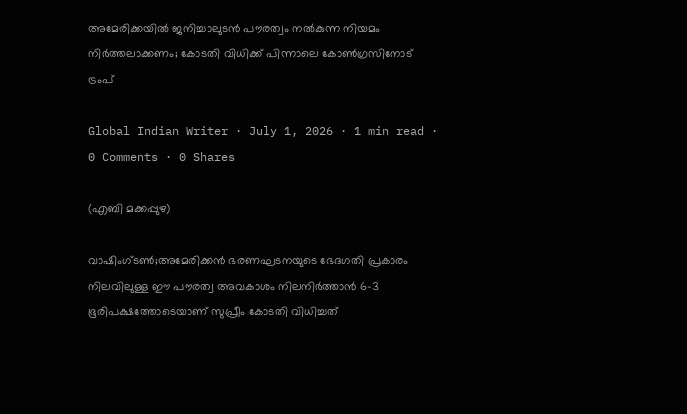അമേരിക്കയിൽ ജനിച്ചാലുടൻ പൗരത്വം നൽകുന്ന നിയമം നിർത്തലാക്കണം; കോടതി വിധിക്ക് പിന്നാലെ കോൺഗ്രസിനോട് ട്രംപ്

Global Indian Writer · July 1, 2026 · 1 min read · 0 Comments · 0 Shares

(എബി മക്കപ്പുഴ)

വാഷിംഗ്‌ടൺ;അമേരിക്കൻ ഭരണഘടനയുടെ ഭേദഗതി പ്രകാരം നിലവിലുള്ള ഈ പൗരത്വ അവകാശം നിലനിർത്താൻ 6-3 ഭൂരിപക്ഷത്തോടെയാണ് സുപ്രീം കോടതി വിധിച്ചത്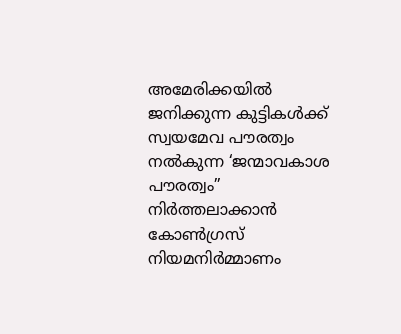അമേരിക്കയിൽ ജനിക്കുന്ന കുട്ടികൾക്ക് സ്വയമേവ പൗരത്വം നൽകുന്ന ‘ജന്മാവകാശ പൗരത്വം” നിർത്തലാക്കാൻ കോൺഗ്രസ് നിയമനിർമ്മാണം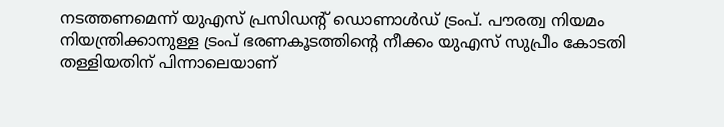നടത്തണമെന്ന് യുഎസ് പ്രസിഡന്റ് ഡൊണാൾഡ് ട്രംപ്. പൗരത്വ നിയമം നിയന്ത്രിക്കാനുള്ള ട്രംപ് ഭരണകൂടത്തിന്റെ നീക്കം യുഎസ് സുപ്രീം കോടതി തള്ളിയതിന് പിന്നാലെയാണ്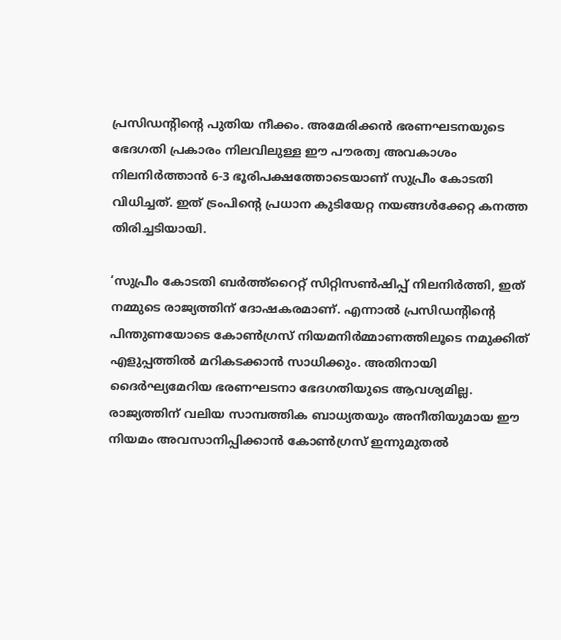പ്രസിഡന്റിന്റെ പുതിയ നീക്കം. അമേരിക്കൻ ഭരണഘടനയുടെ ഭേദഗതി പ്രകാരം നിലവിലുള്ള ഈ പൗരത്വ അവകാശം നിലനിർത്താൻ 6-3 ഭൂരിപക്ഷത്തോടെയാണ് സുപ്രീം കോടതി വിധിച്ചത്. ഇത് ട്രംപിന്റെ പ്രധാന കുടിയേറ്റ നയങ്ങൾക്കേറ്റ കനത്ത തിരിച്ചടിയായി.

‘സുപ്രീം കോടതി ബർത്ത്‌റൈറ്റ് സിറ്റിസൺഷിപ്പ് നിലനിർത്തി, ഇത് നമ്മുടെ രാജ്യത്തിന് ദോഷകരമാണ്. എന്നാൽ പ്രസിഡന്റിന്റെ പിന്തുണയോടെ കോൺഗ്രസ് നിയമനിർമ്മാണത്തിലൂടെ നമുക്കിത് എളുപ്പത്തിൽ മറികടക്കാൻ സാധിക്കും. അതിനായി ദൈർഘ്യമേറിയ ഭരണഘടനാ ഭേദഗതിയുടെ ആവശ്യമില്ല. രാജ്യത്തിന് വലിയ സാമ്പത്തിക ബാധ്യതയും അനീതിയുമായ ഈ നിയമം അവസാനിപ്പിക്കാൻ കോൺഗ്രസ് ഇന്നുമുതൽ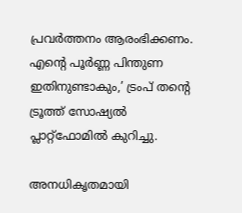പ്രവർത്തനം ആരംഭിക്കണം. എന്റെ പൂർണ്ണ പിന്തുണ ഇതിനുണ്ടാകും,’ ട്രംപ് തന്റെ ട്രൂത്ത് സോഷ്യൽ പ്ലാറ്റ്‌ഫോമിൽ കുറിച്ചു.

അനധികൃതമായി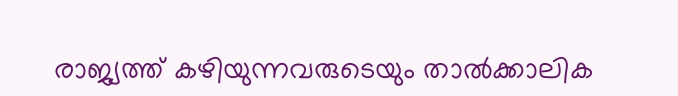രാജ്യത്ത് കഴിയുന്നവരുടെയും താൽക്കാലിക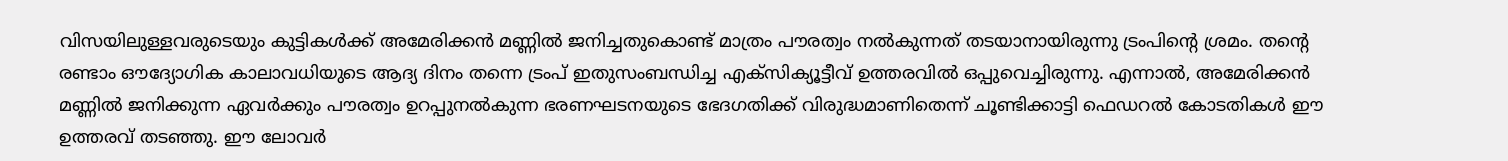വിസയിലുള്ളവരുടെയും കുട്ടികൾക്ക് അമേരിക്കൻ മണ്ണിൽ ജനിച്ചതുകൊണ്ട് മാത്രം പൗരത്വം നൽകുന്നത് തടയാനായിരുന്നു ട്രംപിന്റെ ശ്രമം. തന്റെ രണ്ടാം ഔദ്യോഗിക കാലാവധിയുടെ ആദ്യ ദിനം തന്നെ ട്രംപ് ഇതുസംബന്ധിച്ച എക്സിക്യൂട്ടീവ് ഉത്തരവിൽ ഒപ്പുവെച്ചിരുന്നു. എന്നാൽ, അമേരിക്കൻ മണ്ണിൽ ജനിക്കുന്ന ഏവർക്കും പൗരത്വം ഉറപ്പുനൽകുന്ന ഭരണഘടനയുടെ ഭേദഗതിക്ക് വിരുദ്ധമാണിതെന്ന് ചൂണ്ടിക്കാട്ടി ഫെഡറൽ കോടതികൾ ഈ ഉത്തരവ് തടഞ്ഞു. ഈ ലോവർ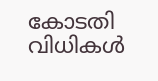കോടതി വിധികൾ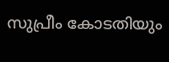സുപ്രീം കോടതിയും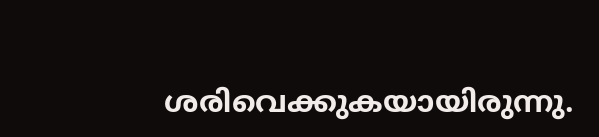ശരിവെക്കുകയായിരുന്നു.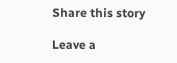Share this story

Leave a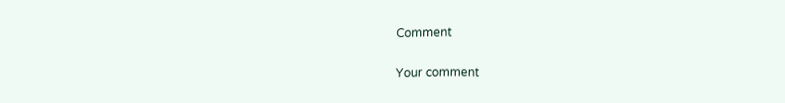Comment

Your comment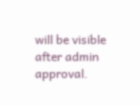will be visible after admin approval.